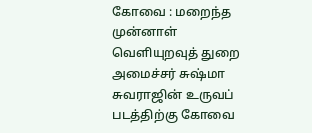கோவை : மறைந்த முன்னாள் வெளியுறவுத் துறை அமைச்சர் சுஷ்மா சுவராஜின் உருவப் படத்திற்கு கோவை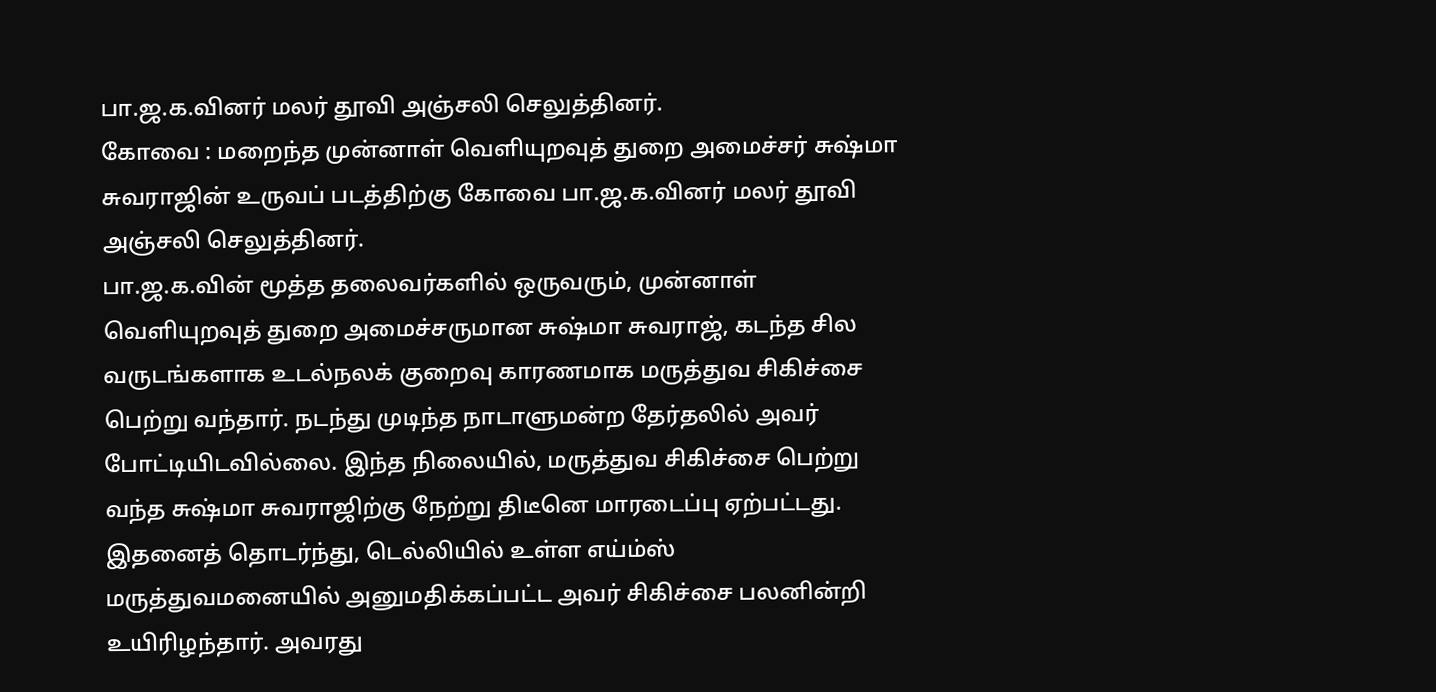பா.ஜ.க.வினர் மலர் தூவி அஞ்சலி செலுத்தினர்.
கோவை : மறைந்த முன்னாள் வெளியுறவுத் துறை அமைச்சர் சுஷ்மா சுவராஜின் உருவப் படத்திற்கு கோவை பா.ஜ.க.வினர் மலர் தூவி அஞ்சலி செலுத்தினர்.
பா.ஜ.க.வின் மூத்த தலைவர்களில் ஒருவரும், முன்னாள் வெளியுறவுத் துறை அமைச்சருமான சுஷ்மா சுவராஜ், கடந்த சில வருடங்களாக உடல்நலக் குறைவு காரணமாக மருத்துவ சிகிச்சை பெற்று வந்தார். நடந்து முடிந்த நாடாளுமன்ற தேர்தலில் அவர் போட்டியிடவில்லை. இந்த நிலையில், மருத்துவ சிகிச்சை பெற்று வந்த சுஷ்மா சுவராஜிற்கு நேற்று திடீனெ மாரடைப்பு ஏற்பட்டது. இதனைத் தொடர்ந்து, டெல்லியில் உள்ள எய்ம்ஸ் மருத்துவமனையில் அனுமதிக்கப்பட்ட அவர் சிகிச்சை பலனின்றி உயிரிழந்தார். அவரது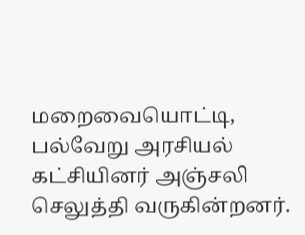மறைவையொட்டி, பல்வேறு அரசியல் கட்சியினர் அஞ்சலி செலுத்தி வருகின்றனர்.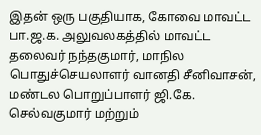இதன் ஒரு பகுதியாக, கோவை மாவட்ட பா.ஜ.க. அலுவலகத்தில் மாவட்ட தலைவர் நந்தகுமார், மாநில பொதுச்செயலாளர் வானதி சீனிவாசன், மண்டல பொறுப்பாளர் ஜி.கே. செல்வகுமார் மற்றும்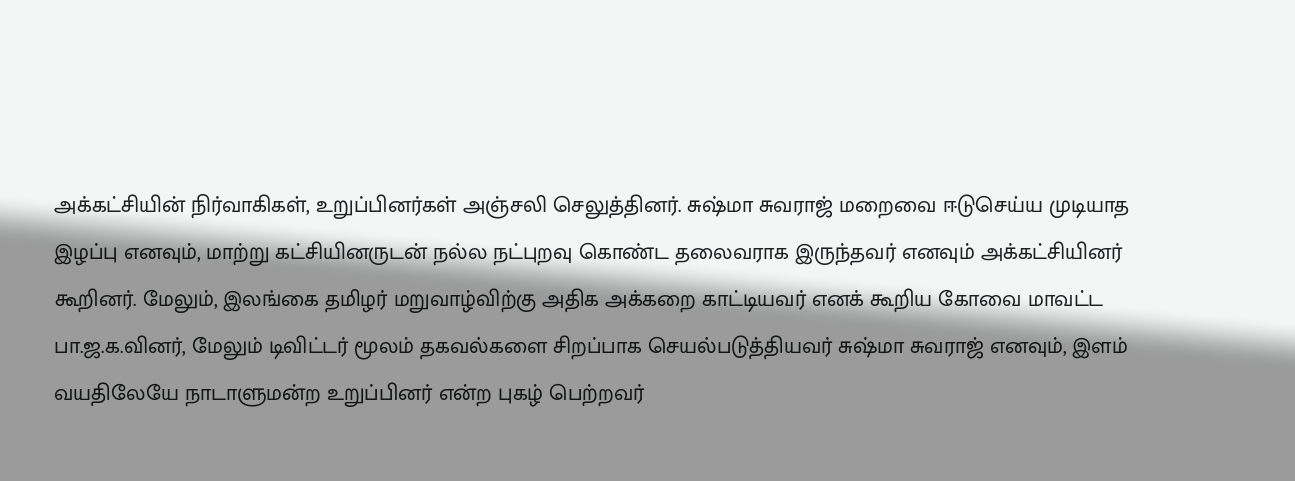அக்கட்சியின் நிர்வாகிகள், உறுப்பினர்கள் அஞ்சலி செலுத்தினர். சுஷ்மா சுவராஜ் மறைவை ஈடுசெய்ய முடியாத இழப்பு எனவும், மாற்று கட்சியினருடன் நல்ல நட்புறவு கொண்ட தலைவராக இருந்தவர் எனவும் அக்கட்சியினர் கூறினர். மேலும், இலங்கை தமிழர் மறுவாழ்விற்கு அதிக அக்கறை காட்டியவர் எனக் கூறிய கோவை மாவட்ட பா.ஜ.க.வினர், மேலும் டிவிட்டர் மூலம் தகவல்களை சிறப்பாக செயல்படுத்தியவர் சுஷ்மா சுவராஜ் எனவும், இளம் வயதிலேயே நாடாளுமன்ற உறுப்பினர் என்ற புகழ் பெற்றவர்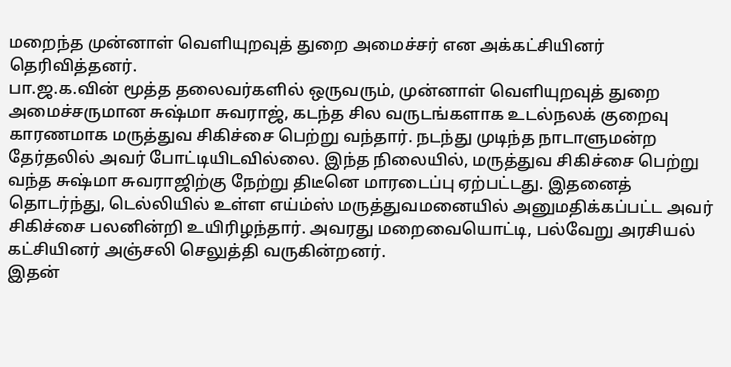மறைந்த முன்னாள் வெளியுறவுத் துறை அமைச்சர் என அக்கட்சியினர் தெரிவித்தனர்.
பா.ஜ.க.வின் மூத்த தலைவர்களில் ஒருவரும், முன்னாள் வெளியுறவுத் துறை அமைச்சருமான சுஷ்மா சுவராஜ், கடந்த சில வருடங்களாக உடல்நலக் குறைவு காரணமாக மருத்துவ சிகிச்சை பெற்று வந்தார். நடந்து முடிந்த நாடாளுமன்ற தேர்தலில் அவர் போட்டியிடவில்லை. இந்த நிலையில், மருத்துவ சிகிச்சை பெற்று வந்த சுஷ்மா சுவராஜிற்கு நேற்று திடீனெ மாரடைப்பு ஏற்பட்டது. இதனைத் தொடர்ந்து, டெல்லியில் உள்ள எய்ம்ஸ் மருத்துவமனையில் அனுமதிக்கப்பட்ட அவர் சிகிச்சை பலனின்றி உயிரிழந்தார். அவரது மறைவையொட்டி, பல்வேறு அரசியல் கட்சியினர் அஞ்சலி செலுத்தி வருகின்றனர்.
இதன்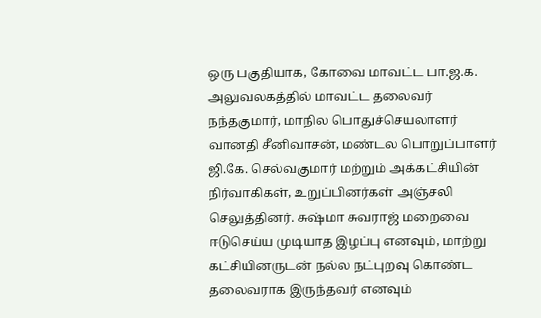ஒரு பகுதியாக, கோவை மாவட்ட பா.ஜ.க. அலுவலகத்தில் மாவட்ட தலைவர் நந்தகுமார், மாநில பொதுச்செயலாளர் வானதி சீனிவாசன், மண்டல பொறுப்பாளர் ஜி.கே. செல்வகுமார் மற்றும் அக்கட்சியின் நிர்வாகிகள், உறுப்பினர்கள் அஞ்சலி செலுத்தினர். சுஷ்மா சுவராஜ் மறைவை ஈடுசெய்ய முடியாத இழப்பு எனவும், மாற்று கட்சியினருடன் நல்ல நட்புறவு கொண்ட தலைவராக இருந்தவர் எனவும்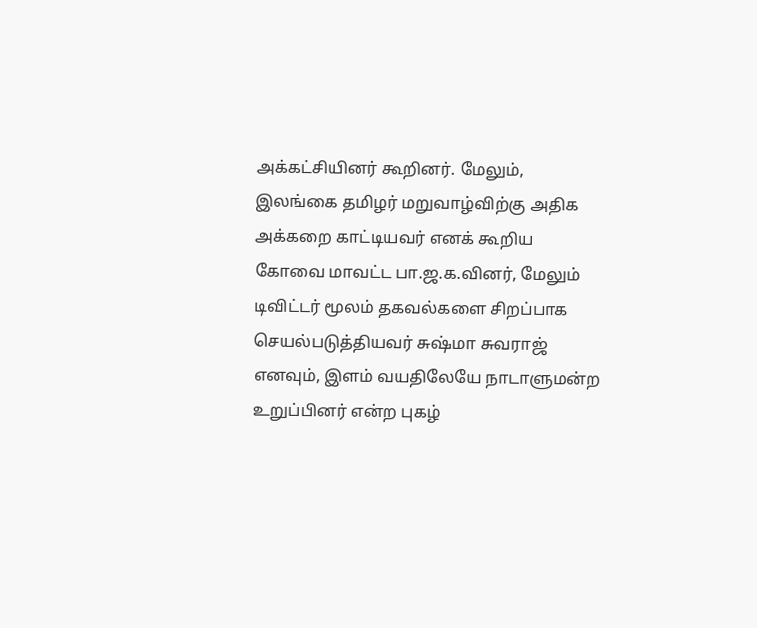அக்கட்சியினர் கூறினர். மேலும், இலங்கை தமிழர் மறுவாழ்விற்கு அதிக அக்கறை காட்டியவர் எனக் கூறிய கோவை மாவட்ட பா.ஜ.க.வினர், மேலும் டிவிட்டர் மூலம் தகவல்களை சிறப்பாக செயல்படுத்தியவர் சுஷ்மா சுவராஜ் எனவும், இளம் வயதிலேயே நாடாளுமன்ற உறுப்பினர் என்ற புகழ்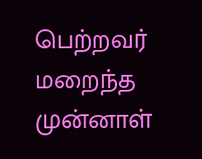பெற்றவர் மறைந்த முன்னாள்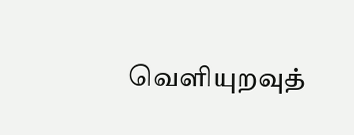வெளியுறவுத்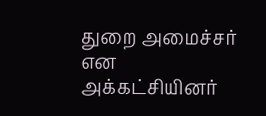துறை அமைச்சர் என அக்கட்சியினர்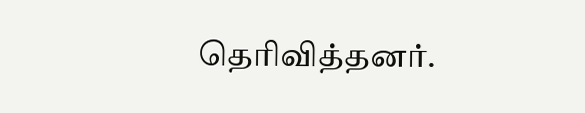தெரிவித்தனர்.